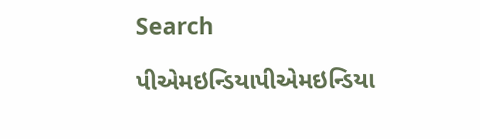Search

પીએમઇન્ડિયાપીએમઇન્ડિયા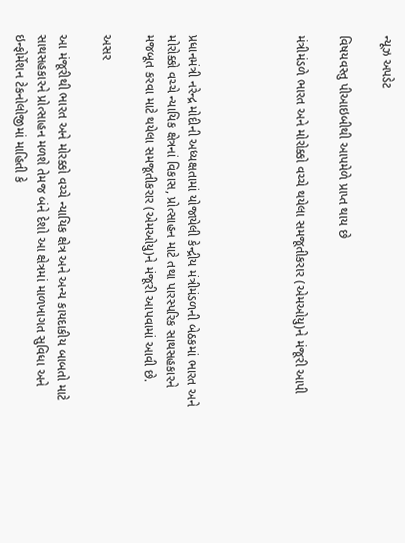ન્યૂઝ અપડેટ

વિષયવસ્તુ પીઆઇબીથી આપમેળે પ્રાપ્ત થાય છે

મંત્રીમંડળે ભારત અને મોરોક્કો વચ્ચે થયેલા સમજૂતીકરાર (એમઓયુ)ને મંજૂરી આપી




પ્રધાનમંત્રી નરેન્દ્ર મોદીની અધ્યક્ષતામાં યોજાયેલી કેન્દ્રીય મંત્રીમંડળની બેઠકમાં ભારત અને મોરોક્કો વચ્ચે ન્યાયિક ક્ષેત્રનાં વિકાસ, પ્રોત્સાહન માટે તથા પારસ્પરિક સાથસહકારને મજબૂત કરવા માટે થયેલા સમજૂતીકરાર (એમઓયુ)ને મંજૂરી આપવામાં આવી છે.

અસર

આ મંજૂરીથી ભારત અને મોરક્કો વચ્ચે ન્યાયિક ક્ષેત્ર અને અન્ય કાયદાકીય બાબતો માટે સાથસહકારને પ્રોત્સાહન મળશે તેમજ બંને દેશો આ ક્ષેત્રમાં માળખાગત સુવિધા અને ઇન્ફોર્મેશન ટેકનોલોજીમાં માહિતી કે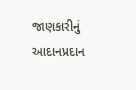જાણકારીનું આદાનપ્રદાન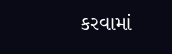કરવામાં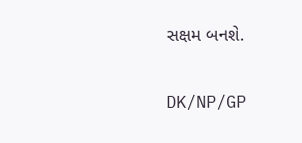સક્ષમ બનશે.

DK/NP/GP